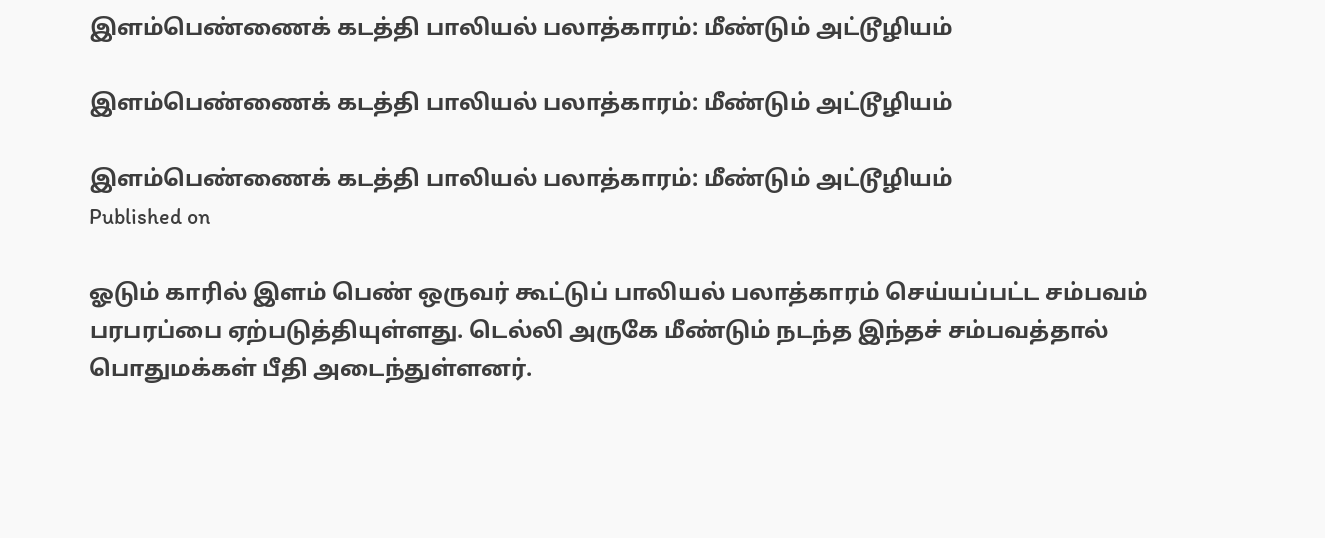இளம்பெண்ணைக் கடத்தி பாலியல் பலாத்காரம்: மீண்டும் அட்டூழியம்

இளம்பெண்ணைக் கடத்தி பாலியல் பலாத்காரம்: மீண்டும் அட்டூழியம்

இளம்பெண்ணைக் கடத்தி பாலியல் பலாத்காரம்: மீண்டும் அட்டூழியம்
Published on

ஓடும் காரில் இளம் பெண் ஒருவர் கூட்டுப் பாலியல் பலாத்காரம் செய்யப்பட்ட சம்பவம் பரபரப்பை ஏற்படுத்தியுள்ளது. டெல்லி அருகே மீண்டும் நடந்த இந்தச் சம்பவத்தால் பொதுமக்கள் பீதி அடைந்துள்ளனர்.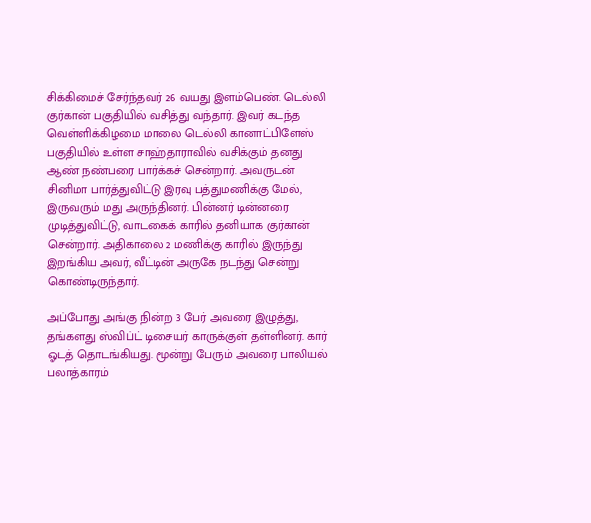சிக்கிமைச் சேர்ந்தவர் 26 வயது இளம்பெண். டெல்லி குர்கான் பகுதியில் வசித்து வந்தார். இவர் கடந்த வெள்ளிக்கிழமை மாலை டெல்லி கானாட்பிளேஸ் பகுதியில் உள்ள சாஹ்தாராவில் வசிக்கும் தனது ஆண் நண்பரை பார்க்கச் சென்றார். அவருடன் சினிமா பார்த்துவிட்டு இரவு பத்துமணிக்கு மேல், இருவரும் மது அருந்தினர். பின்னர் டின்னரை முடித்துவிட்டு, வாடகைக் காரில் தனியாக குர்கான் சென்றார். அதிகாலை 2 மணிக்கு காரில் இருந்து இறங்கிய அவர், வீட்டின் அருகே நடந்து சென்று கொண்டிருந்தார்.

அப்போது அங்கு நின்ற 3 பேர் அவரை இழுத்து, தங்களது ஸ்விப்ட் டிசையர் காருக்குள் தள்ளினர். கார் ஓடத் தொடங்கியது. மூன்று பேரும் அவரை பாலியல் பலாத்காரம்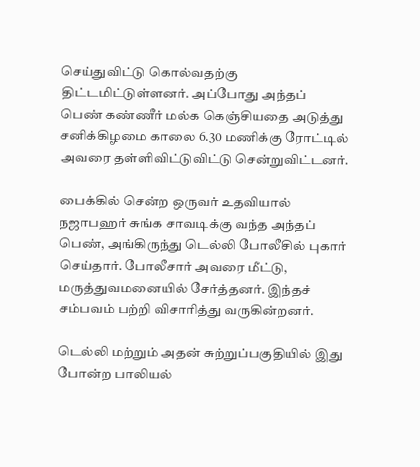செய்துவிட்டு கொல்வதற்கு திட்டமிட்டுள்ளனர். அப்போது அந்தப் பெண் கண்ணீர் மல்க கெஞ்சியதை அடுத்து சனிக்கிழமை காலை 6.30 மணிக்கு ரோட்டில் அவரை தள்ளிவிட்டுவிட்டு சென்றுவிட்டனர்.

பைக்கில் சென்ற ஒருவர் உதவியால் நஜாபஹர் சுங்க சாவடிக்கு வந்த அந்தப் பெண், அங்கிருந்து டெல்லி போலீசில் புகார் செய்தார். போலீசார் அவரை மீட்டு, மருத்துவமனையில் சேர்த்தனர். இந்தச் சம்பவம் பற்றி விசாரித்து வருகின்றனர்.

டெல்லி மற்றும் அதன் சுற்றுப்பகுதியில் இது போன்ற பாலியல்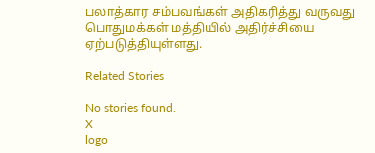பலாத்கார சம்பவங்கள் அதிகரித்து வருவது பொதுமக்கள் மத்தியில் அதிர்ச்சியை ஏற்படுத்தியுள்ளது.

Related Stories

No stories found.
X
logo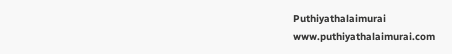Puthiyathalaimurai
www.puthiyathalaimurai.com